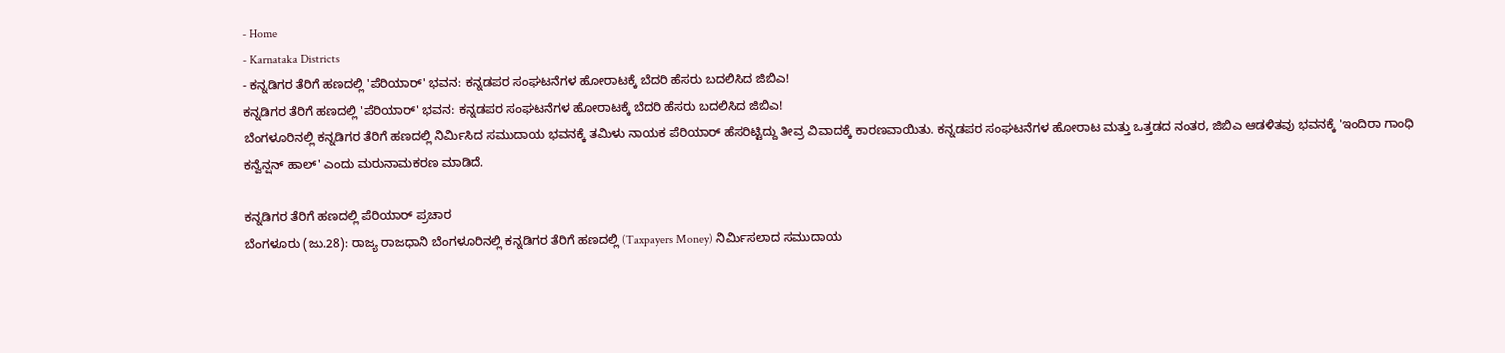- Home
- Karnataka Districts
- ಕನ್ನಡಿಗರ ತೆರಿಗೆ ಹಣದಲ್ಲಿ 'ಪೆರಿಯಾರ್' ಭವನ: ಕನ್ನಡಪರ ಸಂಘಟನೆಗಳ ಹೋರಾಟಕ್ಕೆ ಬೆದರಿ ಹೆಸರು ಬದಲಿಸಿದ ಜಿಬಿಎ!
ಕನ್ನಡಿಗರ ತೆರಿಗೆ ಹಣದಲ್ಲಿ 'ಪೆರಿಯಾರ್' ಭವನ: ಕನ್ನಡಪರ ಸಂಘಟನೆಗಳ ಹೋರಾಟಕ್ಕೆ ಬೆದರಿ ಹೆಸರು ಬದಲಿಸಿದ ಜಿಬಿಎ!
ಬೆಂಗಳೂರಿನಲ್ಲಿ ಕನ್ನಡಿಗರ ತೆರಿಗೆ ಹಣದಲ್ಲಿ ನಿರ್ಮಿಸಿದ ಸಮುದಾಯ ಭವನಕ್ಕೆ ತಮಿಳು ನಾಯಕ ಪೆರಿಯಾರ್ ಹೆಸರಿಟ್ಟಿದ್ದು ತೀವ್ರ ವಿವಾದಕ್ಕೆ ಕಾರಣವಾಯಿತು. ಕನ್ನಡಪರ ಸಂಘಟನೆಗಳ ಹೋರಾಟ ಮತ್ತು ಒತ್ತಡದ ನಂತರ, ಜಿಬಿಎ ಆಡಳಿತವು ಭವನಕ್ಕೆ 'ಇಂದಿರಾ ಗಾಂಧಿ ಕನ್ವೆನ್ಷನ್ ಹಾಲ್' ಎಂದು ಮರುನಾಮಕರಣ ಮಾಡಿದೆ.

ಕನ್ನಡಿಗರ ತೆರಿಗೆ ಹಣದಲ್ಲಿ ಪೆರಿಯಾರ್ ಪ್ರಚಾರ
ಬೆಂಗಳೂರು (ಜು.28): ರಾಜ್ಯ ರಾಜಧಾನಿ ಬೆಂಗಳೂರಿನಲ್ಲಿ ಕನ್ನಡಿಗರ ತೆರಿಗೆ ಹಣದಲ್ಲಿ (Taxpayers Money) ನಿರ್ಮಿಸಲಾದ ಸಮುದಾಯ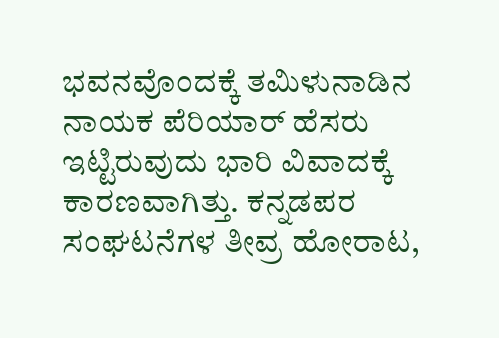ಭವನವೊಂದಕ್ಕೆ ತಮಿಳುನಾಡಿನ ನಾಯಕ ಪೆರಿಯಾರ್ ಹೆಸರು ಇಟ್ಟಿರುವುದು ಭಾರಿ ವಿವಾದಕ್ಕೆ ಕಾರಣವಾಗಿತ್ತು. ಕನ್ನಡಪರ ಸಂಘಟನೆಗಳ ತೀವ್ರ ಹೋರಾಟ,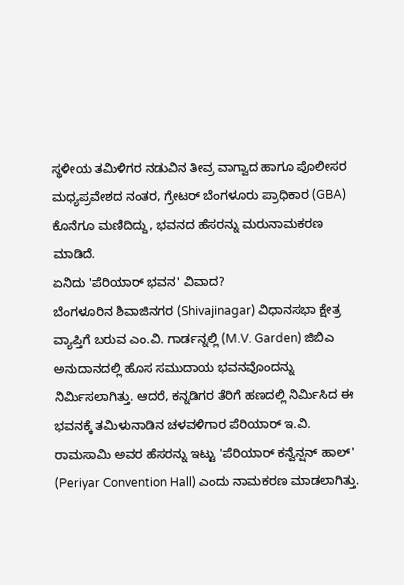ಸ್ಥಳೀಯ ತಮಿಳಿಗರ ನಡುವಿನ ತೀವ್ರ ವಾಗ್ವಾದ ಹಾಗೂ ಪೊಲೀಸರ ಮಧ್ಯಪ್ರವೇಶದ ನಂತರ, ಗ್ರೇಟರ್ ಬೆಂಗಳೂರು ಪ್ರಾಧಿಕಾರ (GBA) ಕೊನೆಗೂ ಮಣಿದಿದ್ದು, ಭವನದ ಹೆಸರನ್ನು ಮರುನಾಮಕರಣ ಮಾಡಿದೆ.
ಏನಿದು 'ಪೆರಿಯಾರ್ ಭವನ' ವಿವಾದ?
ಬೆಂಗಳೂರಿನ ಶಿವಾಜಿನಗರ (Shivajinagar) ವಿಧಾನಸಭಾ ಕ್ಷೇತ್ರ ವ್ಯಾಪ್ತಿಗೆ ಬರುವ ಎಂ.ವಿ. ಗಾರ್ಡನ್ನಲ್ಲಿ (M.V. Garden) ಜಿಬಿಎ ಅನುದಾನದಲ್ಲಿ ಹೊಸ ಸಮುದಾಯ ಭವನವೊಂದನ್ನು ನಿರ್ಮಿಸಲಾಗಿತ್ತು. ಆದರೆ, ಕನ್ನಡಿಗರ ತೆರಿಗೆ ಹಣದಲ್ಲಿ ನಿರ್ಮಿಸಿದ ಈ ಭವನಕ್ಕೆ ತಮಿಳುನಾಡಿನ ಚಳವಳಿಗಾರ ಪೆರಿಯಾರ್ ಇ.ವಿ. ರಾಮಸಾಮಿ ಅವರ ಹೆಸರನ್ನು ಇಟ್ಟು 'ಪೆರಿಯಾರ್ ಕನ್ವೆನ್ಷನ್ ಹಾಲ್' (Periyar Convention Hall) ಎಂದು ನಾಮಕರಣ ಮಾಡಲಾಗಿತ್ತು.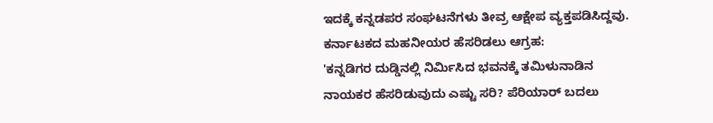ಇದಕ್ಕೆ ಕನ್ನಡಪರ ಸಂಘಟನೆಗಳು ತೀವ್ರ ಆಕ್ಷೇಪ ವ್ಯಕ್ತಪಡಿಸಿದ್ದವು.
ಕರ್ನಾಟಕದ ಮಹನೀಯರ ಹೆಸರಿಡಲು ಆಗ್ರಹ:
'ಕನ್ನಡಿಗರ ದುಡ್ಡಿನಲ್ಲಿ ನಿರ್ಮಿಸಿದ ಭವನಕ್ಕೆ ತಮಿಳುನಾಡಿನ ನಾಯಕರ ಹೆಸರಿಡುವುದು ಎಷ್ಟು ಸರಿ? ಪೆರಿಯಾರ್ ಬದಲು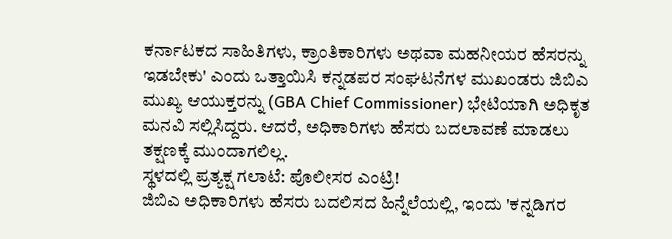ಕರ್ನಾಟಕದ ಸಾಹಿತಿಗಳು, ಕ್ರಾಂತಿಕಾರಿಗಳು ಅಥವಾ ಮಹನೀಯರ ಹೆಸರನ್ನು ಇಡಬೇಕು' ಎಂದು ಒತ್ತಾಯಿಸಿ ಕನ್ನಡಪರ ಸಂಘಟನೆಗಳ ಮುಖಂಡರು ಜಿಬಿಎ ಮುಖ್ಯ ಆಯುಕ್ತರನ್ನು (GBA Chief Commissioner) ಭೇಟಿಯಾಗಿ ಅಧಿಕೃತ ಮನವಿ ಸಲ್ಲಿಸಿದ್ದರು. ಆದರೆ, ಅಧಿಕಾರಿಗಳು ಹೆಸರು ಬದಲಾವಣೆ ಮಾಡಲು ತಕ್ಷಣಕ್ಕೆ ಮುಂದಾಗಲಿಲ್ಲ.
ಸ್ಥಳದಲ್ಲಿ ಪ್ರತ್ಯಕ್ಷ ಗಲಾಟೆ: ಪೊಲೀಸರ ಎಂಟ್ರಿ!
ಜಿಬಿಎ ಅಧಿಕಾರಿಗಳು ಹೆಸರು ಬದಲಿಸದ ಹಿನ್ನೆಲೆಯಲ್ಲಿ, ಇಂದು 'ಕನ್ನಡಿಗರ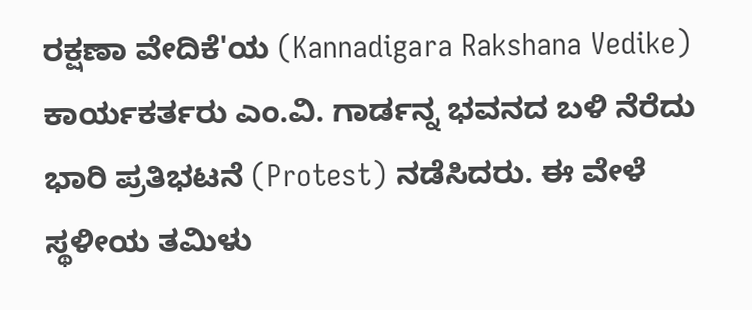ರಕ್ಷಣಾ ವೇದಿಕೆ'ಯ (Kannadigara Rakshana Vedike) ಕಾರ್ಯಕರ್ತರು ಎಂ.ವಿ. ಗಾರ್ಡನ್ನ ಭವನದ ಬಳಿ ನೆರೆದು ಭಾರಿ ಪ್ರತಿಭಟನೆ (Protest) ನಡೆಸಿದರು. ಈ ವೇಳೆ ಸ್ಥಳೀಯ ತಮಿಳು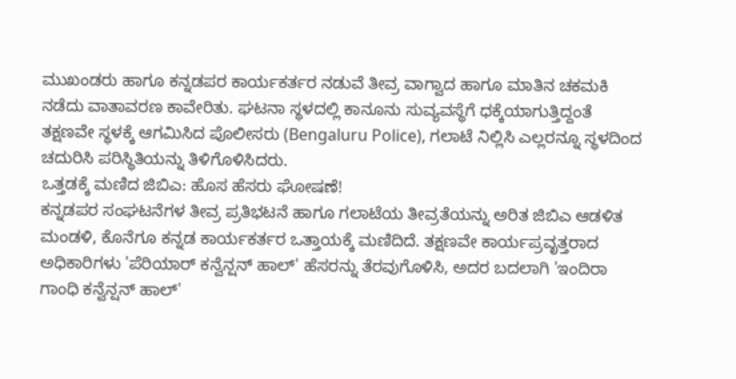ಮುಖಂಡರು ಹಾಗೂ ಕನ್ನಡಪರ ಕಾರ್ಯಕರ್ತರ ನಡುವೆ ತೀವ್ರ ವಾಗ್ವಾದ ಹಾಗೂ ಮಾತಿನ ಚಕಮಕಿ ನಡೆದು ವಾತಾವರಣ ಕಾವೇರಿತು. ಘಟನಾ ಸ್ಥಳದಲ್ಲಿ ಕಾನೂನು ಸುವ್ಯವಸ್ಥೆಗೆ ಧಕ್ಕೆಯಾಗುತ್ತಿದ್ದಂತೆ ತಕ್ಷಣವೇ ಸ್ಥಳಕ್ಕೆ ಆಗಮಿಸಿದ ಪೊಲೀಸರು (Bengaluru Police), ಗಲಾಟೆ ನಿಲ್ಲಿಸಿ ಎಲ್ಲರನ್ನೂ ಸ್ಥಳದಿಂದ ಚದುರಿಸಿ ಪರಿಸ್ಥಿತಿಯನ್ನು ತಿಳಿಗೊಳಿಸಿದರು.
ಒತ್ತಡಕ್ಕೆ ಮಣಿದ ಜಿಬಿಎ: ಹೊಸ ಹೆಸರು ಘೋಷಣೆ!
ಕನ್ನಡಪರ ಸಂಘಟನೆಗಳ ತೀವ್ರ ಪ್ರತಿಭಟನೆ ಹಾಗೂ ಗಲಾಟೆಯ ತೀವ್ರತೆಯನ್ನು ಅರಿತ ಜಿಬಿಎ ಆಡಳಿತ ಮಂಡಳಿ, ಕೊನೆಗೂ ಕನ್ನಡ ಕಾರ್ಯಕರ್ತರ ಒತ್ತಾಯಕ್ಕೆ ಮಣಿದಿದೆ. ತಕ್ಷಣವೇ ಕಾರ್ಯಪ್ರವೃತ್ತರಾದ ಅಧಿಕಾರಿಗಳು 'ಪೆರಿಯಾರ್ ಕನ್ವೆನ್ಷನ್ ಹಾಲ್' ಹೆಸರನ್ನು ತೆರವುಗೊಳಿಸಿ, ಅದರ ಬದಲಾಗಿ 'ಇಂದಿರಾ ಗಾಂಧಿ ಕನ್ವೆನ್ಷನ್ ಹಾಲ್'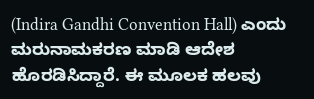(Indira Gandhi Convention Hall) ಎಂದು ಮರುನಾಮಕರಣ ಮಾಡಿ ಆದೇಶ ಹೊರಡಿಸಿದ್ದಾರೆ. ಈ ಮೂಲಕ ಹಲವು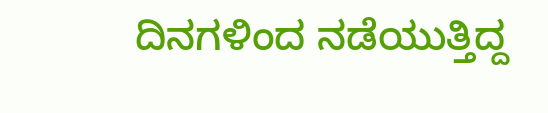ದಿನಗಳಿಂದ ನಡೆಯುತ್ತಿದ್ದ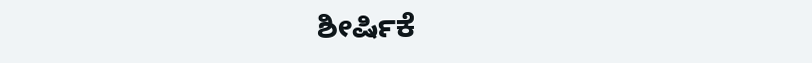ಶೀರ್ಷಿಕೆ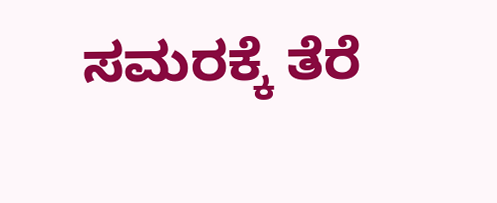ಸಮರಕ್ಕೆ ತೆರೆ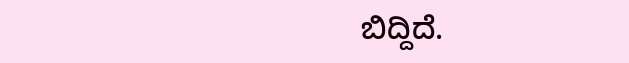ಬಿದ್ದಿದೆ.